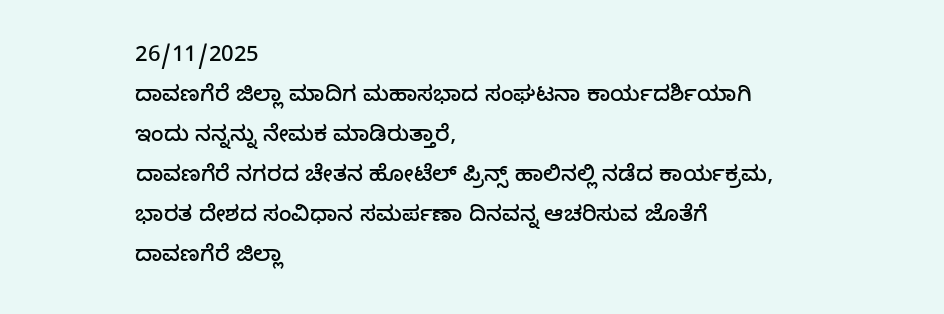26/11/2025
ದಾವಣಗೆರೆ ಜಿಲ್ಲಾ ಮಾದಿಗ ಮಹಾಸಭಾದ ಸಂಘಟನಾ ಕಾರ್ಯದರ್ಶಿಯಾಗಿ ಇಂದು ನನ್ನನ್ನು ನೇಮಕ ಮಾಡಿರುತ್ತಾರೆ,
ದಾವಣಗೆರೆ ನಗರದ ಚೇತನ ಹೋಟೆಲ್ ಪ್ರಿನ್ಸ್ ಹಾಲಿನಲ್ಲಿ ನಡೆದ ಕಾರ್ಯಕ್ರಮ,
ಭಾರತ ದೇಶದ ಸಂವಿಧಾನ ಸಮರ್ಪಣಾ ದಿನವನ್ನ ಆಚರಿಸುವ ಜೊತೆಗೆ ದಾವಣಗೆರೆ ಜಿಲ್ಲಾ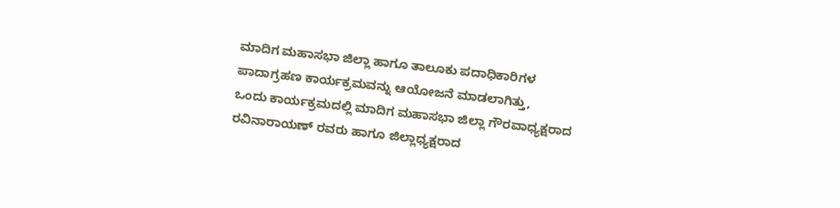ಮಾದಿಗ ಮಹಾಸಭಾ ಜಿಲ್ಲಾ ಹಾಗೂ ತಾಲೂಕು ಪದಾಧಿಕಾರಿಗಳ ಪಾದಾಗ್ರಹಣ ಕಾರ್ಯಕ್ರಮವನ್ನು ಆಯೋಜನೆ ಮಾಡಲಾಗಿತ್ತು,
ಒಂದು ಕಾರ್ಯಕ್ರಮದಲ್ಲಿ ಮಾದಿಗ ಮಹಾಸಭಾ ಜಿಲ್ಲಾ ಗೌರವಾಧ್ಯಕ್ಷರಾದ ರವಿನಾರಾಯಣ್ ರವರು ಹಾಗೂ ಜಿಲ್ಲಾಧ್ಯಕ್ಷರಾದ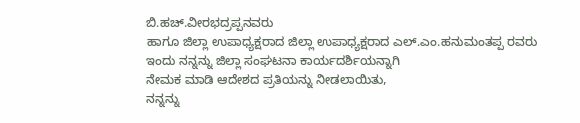ಬಿ.ಹಚ್.ವೀರಭದ್ರಪ್ಪನವರು
ಹಾಗೂ ಜಿಲ್ಲಾ ಉಪಾಧ್ಯಕ್ಷರಾದ ಜಿಲ್ಲಾ ಉಪಾಧ್ಯಕ್ಷರಾದ ಎಲ್.ಎಂ.ಹನುಮಂತಪ್ಪ ರವರು ಇಂದು ನನ್ನನ್ನು ಜಿಲ್ಲಾ ಸಂಘಟನಾ ಕಾರ್ಯದರ್ಶಿಯನ್ನಾಗಿ
ನೇಮಕ ಮಾಡಿ ಆದೇಶದ ಪ್ರತಿಯನ್ನು ನೀಡಲಾಯಿತು,
ನನ್ನನ್ನು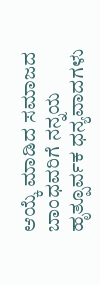ಆಯ್ಕೆ ಮಾಡಿದ ಸಮಾಜದ ಬಾಂಧವರಿಗೆ ನನ್ನಯ ಹೃತ್ಪೂರ್ವಕ ಧನ್ಯವಾದಗಳು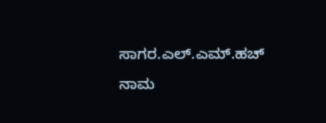ಸಾಗರ.ಎಲ್.ಎಮ್.ಹಚ್
ನಾಮ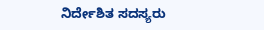ನಿರ್ದೇಶಿತ ಸದಸ್ಯರು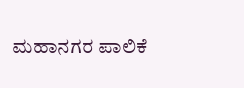ಮಹಾನಗರ ಪಾಲಿಕೆ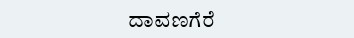ದಾವಣಗೆರೆ